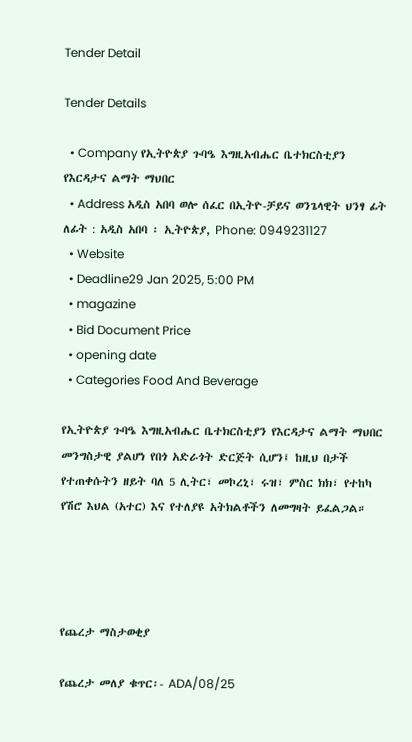Tender Detail

Tender Details

  • Company የኢትዮጵያ ጉባዔ እግዚአብሔር ቤተክርስቲያን የእርዳታና ልማት ማህበር
  • Address አዲስ አበባ ወሎ ሰፈር በኢትዮ-ቻይና ወንጌላዊት ህንፃ ፊት ለፊት : አዲስ አበባ ፡ ኢትዮጵያ, Phone: 0949231127
  • Website
  • Deadline29 Jan 2025, 5:00 PM
  • magazine
  • Bid Document Price
  • opening date
  • Categories Food And Beverage

የኢትዮጵያ ጉባዔ እግዚአብሔር ቤተክርስቲያን የእርዳታና ልማት ማህበር መንግስታዊ ያልሆነ የበጎ አድራጎት ድርጅት ሲሆን፤ ከዚህ በታች የተጠቀሱትን ዘይት ባለ 5 ሊትር፣ መኮረኒ፣ ሩዝ፣ ምስር ክክ፣ የተከካ የሽሮ እህል (አተር) እና የተለያዩ አትክልቶችን ለመግዛት ይፈልጋል።




የጨረታ ማስታወቂያ

የጨረታ መለያ ቁጥር፡- ADA/08/25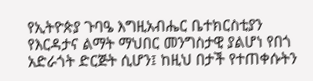የኢትዮጵያ ጉባዔ እግዚአብሔር ቤተክርስቲያን የእርዳታና ልማት ማህበር መንግስታዊ ያልሆነ የበጎ አድራጎት ድርጅት ሲሆን፤ ከዚህ በታች የተጠቀሱትን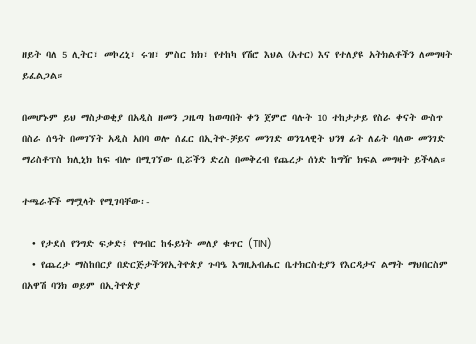ዘይት ባለ 5 ሊትር፣ መኮረኒ፣ ሩዝ፣ ምስር ክክ፣ የተከካ የሽሮ እህል (አተር) እና የተለያዩ አትክልቶችን ለመግዛት ይፈልጋል።

በመሆኑም ይህ ማስታወቂያ በአዲስ ዘመን ጋዜጣ ከወጣበት ቀን ጀምሮ ባሉት 10 ተከታታይ የስራ ቀናት ውስጥ በስራ ሰዓት በመገኘት አዲስ አበባ ወሎ ሰፈር በኢትዮ-ቻይና መንገድ ወንጌላዊት ህንፃ ፊት ለፊት ባለው መንገድ ማሪስቶፕስ ክሊኒክ ከፍ ብሎ በሚገኘው ቢሯችን ድረስ በመቅረብ የጨረታ ሰነድ ከግዥ ክፍል መግዛት ይችላል።

ተጫራቾች ማሟላት የሚገባቸው፡-

  • የታደሰ የንግድ ፍቃድ፤ የግብር ከፋይነት መለያ ቁጥር (TIN)
  • የጨረታ ማስከበርያ በድርጅታችንየኢትዮጵያ ጉባዔ እግዚአብሔር ቤተክርስቲያን የእርዳታና ልማት ማህበርስም በአዋሽ ባንክ ወይም በኢትዮጵያ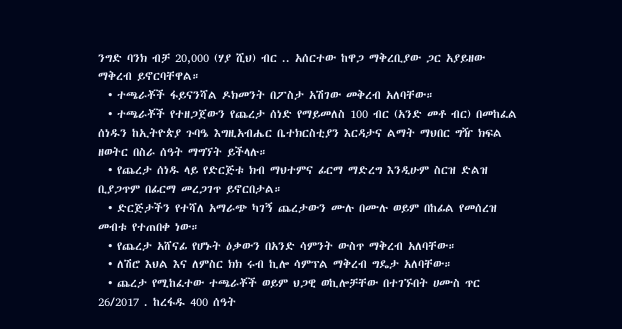ንግድ ባንክ ብቻ 20,000 (ሃያ ሺህ) ብር .. አሰርተው ከዋጋ ማቅረቢያው ጋር አያይዘው ማቅረብ ይኖርባቸዋል።
  • ተጫራቾች ፋይናንሻል ዶክመንት በፖስታ አሽገው መቅረብ አለባቸው።
  • ተጫራቾች የተዘጋጀውን የጨረታ ሰነድ የማይመለስ 100 ብር (አንድ መቶ ብር) በመከፈል ሰነዱን ከኢትዮጵያ ጉባዔ እግዚአብሔር ቤተክርስቲያን እርዳታና ልማት ማህበር ግዥ ክፍል ዘወትር በስራ ሰዓት ማግኘት ይችላሉ።
  • የጨረታ ሰነዱ ላይ የድርጅቱ ክብ ማህተምና ፊርማ ማድረግ እንዲሁም ስርዝ ድልዝ ቢያጋጥም በፊርማ መረጋገጥ ይኖርበታል።
  • ድርጅታችን የተሻለ አማራጭ ካገኝ ጨረታውን ሙሉ በሙሉ ወይም በከፊል የመሰረዝ መብቱ የተጠበቀ ነው።
  • የጨረታ አሸናፊ የሆኑት ዕቃውን በአንድ ሳምንት ውስጥ ማቅረብ አለባቸው።
  • ለሽሮ እህል እና ለምስር ክክ ሩብ ኪሎ ሳምፕል ማቅረብ ግዴታ አለባቸው።
  • ጨረታ የሚከፈተው ተጫራቾች ወይም ህጋዊ ወኪሎቻቸው በተገኙበት ሀሙስ ጥር 26/2017 . ከረፋዱ 400 ሰዓት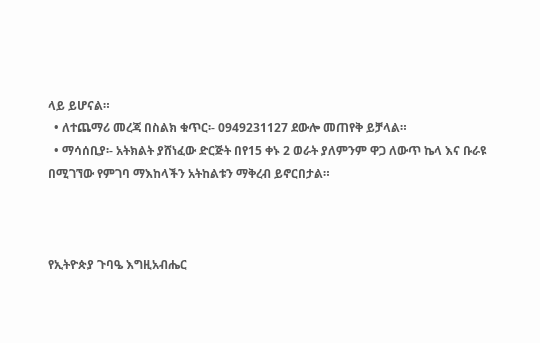ላይ ይሆናል።
  • ለተጨማሪ መረጃ በስልክ ቁጥር፡- 0949231127 ደውሎ መጠየቅ ይቻላል።
  • ማሳሰቢያ፡- አትክልት ያሸነፈው ድርጅት በየ15 ቀኑ 2 ወራት ያለምንም ዋጋ ለውጥ ኬላ እና ቡራዩ በሚገኘው የምገባ ማእከላችን አትከልቱን ማቅረብ ይኖርበታል።



የኢትዮጵያ ጉባዔ እግዚአብሔር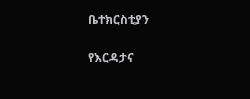ቤተክርስቲያን

የእርዳታና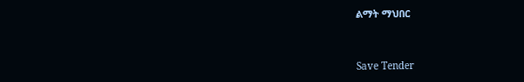ልማት ማህበር



Save Tender